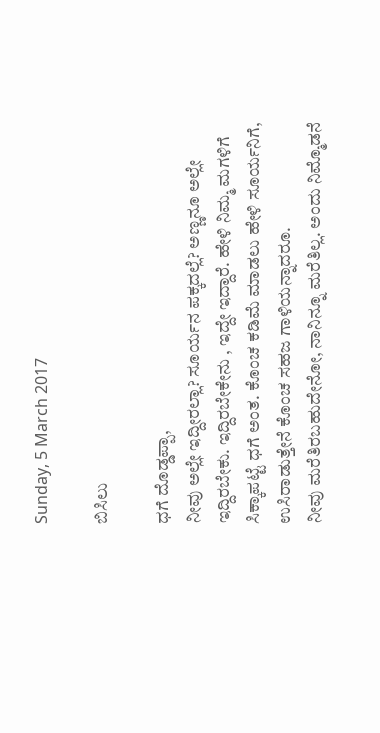Sunday, 5 March 2017

ಬಿಸಿಲು

ಧಗೆ ದೊಡ್ಡಪ್ಪಾ,
ನೀವು ಅಲ್ಲೇ ಇದ್ದೀರಲ್ಲಾ? ಸೂರ್ಯನ ಪಕ್ಕದಲ್ಲೆ? ಅಣ್ಣನೂ ಅಲ್ಲೇ ಇದ್ದಿರಬೇಕು. ಇದ್ದಿರಬೇಕೇನು , ಇದ್ದೇ ಇದ್ದಾರೆ. ಹೇಳಿ ನಿಮ್ಮ ಮಗಳಿಗೆ ಸಿಕ್ಕಾಪಟ್ಟೆ ಧಗೆ ಅಂತ. ಕೊಂಚ ಕಡಿಮೆ ಮಾಡಲು ಹೇಳಿ ಸೂರ್ಯನಿಗೆ, ಉಸಿರಾಡುತ್ತೇನೆ ಕೊಂಚ ಸಹಜ ಗಾಳಿಯನ್ನಾದರೂ.
ನೀವು ಮರೆತಿರಬಹುದೇನೋ, ನಾನಿನ್ನೂ ಮರೆತಿಲ್ಲ. ಅಂದು ನಿಮ್ಮೊಡನೆ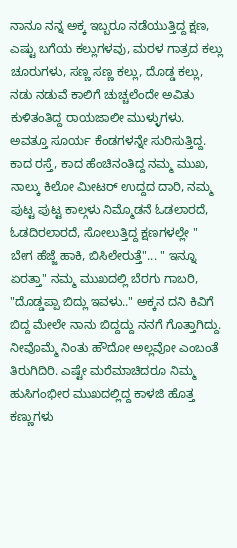ನಾನೂ ನನ್ನ ಅಕ್ಕ ಇಬ್ಬರೂ ನಡೆಯುತ್ತಿದ್ದ ಕ್ಷಣ, ಎಷ್ಟು ಬಗೆಯ ಕಲ್ಲುಗಳವು, ಮರಳ ಗಾತ್ರದ ಕಲ್ಲು ಚೂರುಗಳು, ಸಣ್ಣ ಸಣ್ಣ ಕಲ್ಲು, ದೊಡ್ಡ ಕಲ್ಲು, ನಡು ನಡುವೆ ಕಾಲಿಗೆ ಚುಚ್ಚಲೆಂದೇ ಅವಿತು ಕುಳಿತಂತಿದ್ದ ರಾಯಜಾಲೀ ಮುಳ್ಳುಗಳು.
ಅವತ್ತೂ ಸೂರ್ಯ ಕೆಂಡಗಳನ್ನೇ ಸುರಿಸುತ್ತಿದ್ದ. ಕಾದ ರಸ್ತೆ, ಕಾದ ಹೆಂಚಿನಂತಿದ್ದ ನಮ್ಮ ಮುಖ, ನಾಲ್ಕು ಕಿಲೋ ಮೀಟರ್ ಉದ್ದದ ದಾರಿ, ನಮ್ಮ ಪುಟ್ಟ ಪುಟ್ಟ ಕಾಲ್ಗಳು ನಿಮ್ಮೊಡನೆ ಓಡಲಾರದೆ, ಓಡದಿರಲಾರದೆ, ಸೋಲುತ್ತಿದ್ದ ಕ್ಷಣಗಳಲ್ಲೇ " ಬೇಗ ಹೆಜ್ಜೆ ಹಾಕಿ, ಬಿಸಿಲೇರುತ್ತೆ"... " ಇನ್ನೂ ಏರತ್ತಾ" ನಮ್ಮ ಮುಖದಲ್ಲಿ ಬೆರಗು ಗಾಬರಿ, "ದೊಡ್ಡಪ್ಪಾ ಬಿದ್ಲು ಇವಳು.." ಅಕ್ಕನ ದನಿ ಕಿವಿಗೆ ಬಿದ್ದ ಮೇಲೇ ನಾನು ಬಿದ್ದದ್ದು ನನಗೆ ಗೊತ್ತಾಗಿದ್ದು. ನೀವೊಮ್ಮೆ ನಿಂತು ಹೌದೋ ಅಲ್ಲವೋ ಎಂಬಂತೆ ತಿರುಗಿದಿರಿ. ಎಷ್ಟೇ ಮರೆಮಾಚಿದರೂ ನಿಮ್ಮ ಹುಸಿಗಂಭೀರ ಮುಖದಲ್ಲಿದ್ದ ಕಾಳಜಿ ಹೊತ್ತ ಕಣ್ಣುಗಳು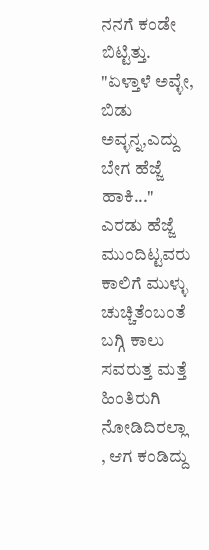ನನಗೆ ಕಂಡೇ ಬಿಟ್ಟಿತ್ತು. "ಏಳ್ತಾಳೆ ಅವ್ಳೇ, ಬಿಡು ಅವ್ಳನ್ನ,ಎದ್ದು ಬೇಗ ಹೆಜ್ಜೆ ಹಾಕಿ..." ಎರಡು ಹೆಜ್ಜೆ ಮುಂದಿಟ್ಟವರು ಕಾಲಿಗೆ ಮುಳ್ಳು ಚುಚ್ಚಿತೆಂಬಂತೆ ಬಗ್ಗಿ ಕಾಲು ಸವರುತ್ತ ಮತ್ತೆ ಹಿಂತಿರುಗಿ ನೋಡಿದಿರಲ್ಲಾ , ಆಗ ಕಂಡಿದ್ದು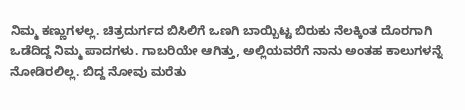ನಿಮ್ಮ ಕಣ್ಣುಗಳಲ್ಲ. ಚಿತ್ರದುರ್ಗದ ಬಿಸಿಲಿಗೆ ಒಣಗಿ ಬಾಯ್ಬಿಟ್ಟ ಬಿರುಕು ನೆಲಕ್ಕಿಂತ ದೊರಗಾಗಿ ಒಡೆದಿದ್ದ ನಿಮ್ಮ ಪಾದಗಳು. ಗಾಬರಿಯೇ ಆಗಿತ್ತು, ಅಲ್ಲಿಯವರೆಗೆ ನಾನು ಅಂತಹ ಕಾಲುಗಳನ್ನೆ ನೋಡಿರಲಿಲ್ಲ. ಬಿದ್ದ ನೋವು ಮರೆತು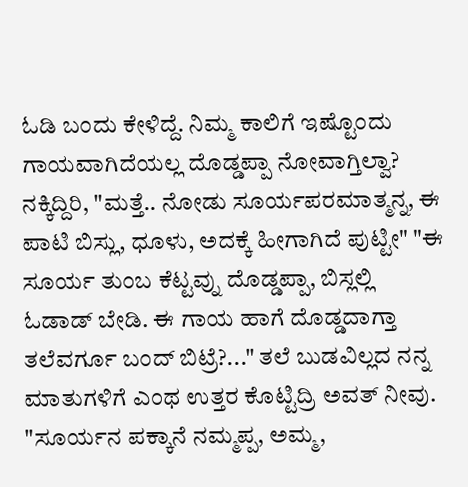ಓಡಿ ಬಂದು ಕೇಳಿದ್ದೆ. ನಿಮ್ಮ ಕಾಲಿಗೆ ಇಷ್ಟೊಂದು ಗಾಯವಾಗಿದೆಯಲ್ಲ ದೊಡ್ಡಪ್ಪಾ ನೋವಾಗ್ತಿಲ್ವಾ? ನಕ್ಕಿದ್ದಿರಿ, "ಮತ್ತೆ.. ನೋಡು ಸೂರ್ಯಪರಮಾತ್ಮನ್ನ, ಈ ಪಾಟಿ ಬಿಸ್ಲು, ಧೂಳು, ಅದಕ್ಕೆ ಹೀಗಾಗಿದೆ ಪುಟ್ಟೀ" "ಈ ಸೂರ್ಯ ತುಂಬ ಕೆಟ್ಟವ್ನು ದೊಡ್ಡಪ್ಪಾ, ಬಿಸ್ಲಲ್ಲಿ ಓಡಾಡ್ ಬೇಡಿ. ಈ ಗಾಯ ಹಾಗೆ ದೊಡ್ಡದಾಗ್ತಾ ತಲೆವರ್ಗೂ ಬಂದ್ ಬಿಟ್ರೆ?..." ತಲೆ ಬುಡವಿಲ್ಲದ ನನ್ನ ಮಾತುಗಳಿಗೆ ಎಂಥ ಉತ್ತರ ಕೊಟ್ಟಿದ್ರಿ ಅವತ್ ನೀವು. "ಸೂರ್ಯನ ಪಕ್ಕಾನೆ ನಮ್ಮಪ್ಪ, ಅಮ್ಮ,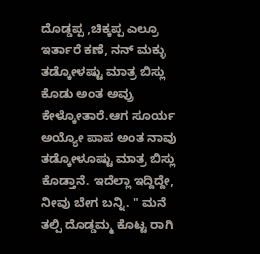ದೊಡ್ಡಪ್ಪ ,ಚಿಕ್ಕಪ್ಪ ಎಲ್ರೂ ಇರ್ತಾರೆ ಕಣೆ, ನನ್ ಮಕ್ಳು ತಡ್ಕೋಳಷ್ಟು ಮಾತ್ರ ಬಿಸ್ಲು ಕೊಡು ಅಂತ ಅವ್ರು ಕೇಳ್ಕೋತಾರೆ.ಆಗ ಸೂರ್ಯ ಅಯ್ಯೋ ಪಾಪ ಅಂತ ನಾವು ತಡ್ಕೋಳೂಷ್ಟು ಮಾತ್ರ ಬಿಸ್ಲು ಕೊಡ್ತಾನೆ. ಇದೆಲ್ಲಾ ಇದ್ದಿದ್ದೇ, ನೀವು ಬೇಗ ಬನ್ನಿ. " ಮನೆ ತಲ್ಪಿ ದೊಡ್ಡಮ್ಮ ಕೊಟ್ಟ ರಾಗಿ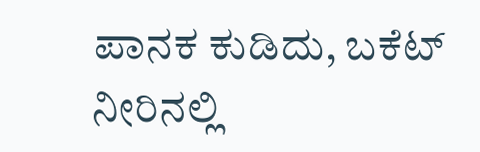ಪಾನಕ ಕುಡಿದು, ಬಕೆಟ್ ನೀರಿನಲ್ಲಿ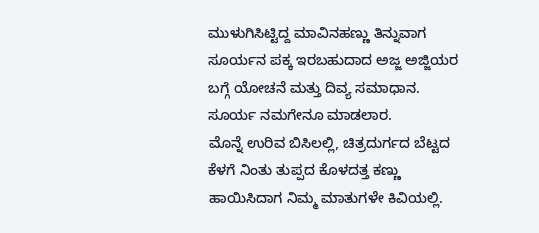ಮುಳುಗಿಸಿಟ್ಟಿದ್ದ ಮಾವಿನಹಣ್ಣು ತಿನ್ನುವಾಗ ಸೂರ್ಯನ ಪಕ್ಕ ಇರಬಹುದಾದ ಅಜ್ಜ ಅಜ್ಜಿಯರ ಬಗ್ಗೆ ಯೋಚನೆ ಮತ್ತು ದಿವ್ಯ ಸಮಾಧಾನ. ಸೂರ್ಯ ನಮಗೇನೂ ಮಾಡಲಾರ.
ಮೊನ್ನೆ ಉರಿವ ಬಿಸಿಲಲ್ಲಿ, ಚಿತ್ರದುರ್ಗದ ಬೆಟ್ಟದ ಕೆಳಗೆ ನಿಂತು ತುಪ್ಪದ ಕೊಳದತ್ತ ಕಣ್ಣು ಹಾಯಿಸಿದಾಗ ನಿಮ್ಮ ಮಾತುಗಳೇ ಕಿವಿಯಲ್ಲಿ.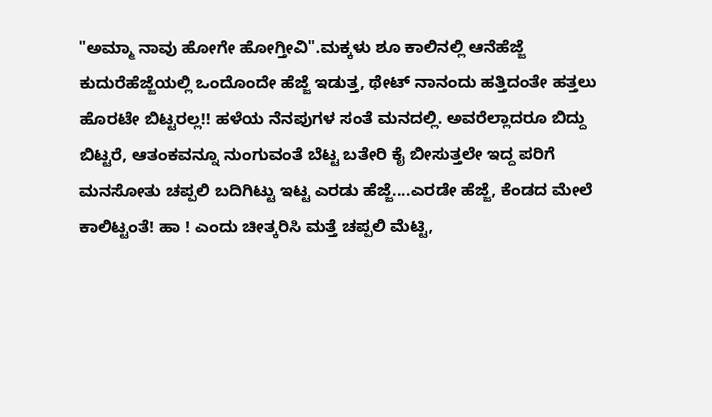"ಅಮ್ಮಾ ನಾವು ಹೋಗೇ ಹೋಗ್ತೀವಿ".ಮಕ್ಕಳು ಶೂ ಕಾಲಿನಲ್ಲಿ ಆನೆಹೆಜ್ಜೆ ಕುದುರೆಹೆಜ್ಜೆಯಲ್ಲಿ ಒಂದೊಂದೇ ಹೆಜ್ಜೆ ಇಡುತ್ತ, ಥೇಟ್ ನಾನಂದು ಹತ್ತಿದಂತೇ ಹತ್ತಲು ಹೊರಟೇ ಬಿಟ್ಟರಲ್ಲ!! ಹಳೆಯ ನೆನಪುಗಳ ಸಂತೆ ಮನದಲ್ಲಿ. ಅವರೆಲ್ಲಾದರೂ ಬಿದ್ದು ಬಿಟ್ಟರೆ, ಆತಂಕವನ್ನೂ ನುಂಗುವಂತೆ ಬೆಟ್ಟ ಬತೇರಿ ಕೈ ಬೀಸುತ್ತಲೇ ಇದ್ದ ಪರಿಗೆ ಮನಸೋತು ಚಪ್ಪಲಿ ಬದಿಗಿಟ್ಟು ಇಟ್ಟ ಎರಡು ಹೆಜ್ಜೆ....ಎರಡೇ ಹೆಜ್ಜೆ, ಕೆಂಡದ ಮೇಲೆ ಕಾಲಿಟ್ಟಂತೆ! ಹಾ ! ಎಂದು ಚೀತ್ಕರಿಸಿ ಮತ್ತೆ ಚಪ್ಪಲಿ ಮೆಟ್ಟಿ,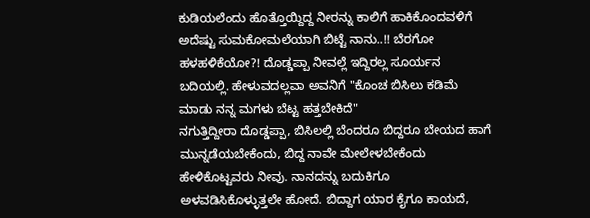ಕುಡಿಯಲೆಂದು ಹೊತ್ತೊಯ್ದಿದ್ದ ನೀರನ್ನು ಕಾಲಿಗೆ ಹಾಕಿಕೊಂದವಳಿಗೆ ಅದೆಷ್ಟು ಸುಮಕೋಮಲೆಯಾಗಿ ಬಿಟ್ಟೆ ನಾನು..!! ಬೆರಗೋ ಹಳಹಳಿಕೆಯೋ?! ದೊಡ್ಡಪ್ಪಾ ನೀವಲ್ಲೆ ಇದ್ದಿರಲ್ಲ ಸೂರ್ಯನ ಬದಿಯಲ್ಲಿ. ಹೇಳುವದಲ್ಲವಾ ಅವನಿಗೆ "ಕೊಂಚ ಬಿಸಿಲು ಕಡಿಮೆ ಮಾಡು ನನ್ನ ಮಗಳು ಬೆಟ್ಟ ಹತ್ತಬೇಕಿದೆ"
ನಗುತ್ತಿದ್ದೀರಾ ದೊಡ್ಡಪ್ಪಾ, ಬಿಸಿಲಲ್ಲಿ ಬೆಂದರೂ ಬಿದ್ದರೂ ಬೇಯದ ಹಾಗೆ ಮುನ್ನಡೆಯಬೇಕೆಂದು, ಬಿದ್ದ ನಾವೇ ಮೇಲೇಳಬೇಕೆಂದು ಹೇಳಿಕೊಟ್ಟವರು ನೀವು. ನಾನದನ್ನು ಬದುಕಿಗೂ ಅಳವಡಿಸಿಕೊಳ್ಳುತ್ತಲೇ ಹೋದೆ. ಬಿದ್ದಾಗ ಯಾರ ಕೈಗೂ ಕಾಯದೆ,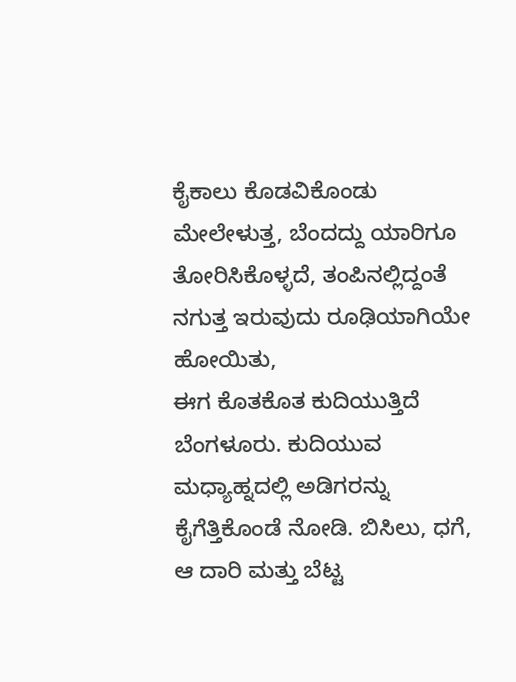ಕೈಕಾಲು ಕೊಡವಿಕೊಂಡು ಮೇಲೇಳುತ್ತ, ಬೆಂದದ್ದು ಯಾರಿಗೂ ತೋರಿಸಿಕೊಳ್ಳದೆ, ತಂಪಿನಲ್ಲಿದ್ದಂತೆ ನಗುತ್ತ ಇರುವುದು ರೂಢಿಯಾಗಿಯೇ ಹೋಯಿತು,
ಈಗ ಕೊತಕೊತ ಕುದಿಯುತ್ತಿದೆ ಬೆಂಗಳೂರು. ಕುದಿಯುವ ಮಧ್ಯಾಹ್ನದಲ್ಲಿ ಅಡಿಗರನ್ನು ಕೈಗೆತ್ತಿಕೊಂಡೆ ನೋಡಿ. ಬಿಸಿಲು, ಧಗೆ, ಆ ದಾರಿ ಮತ್ತು ಬೆಟ್ಟ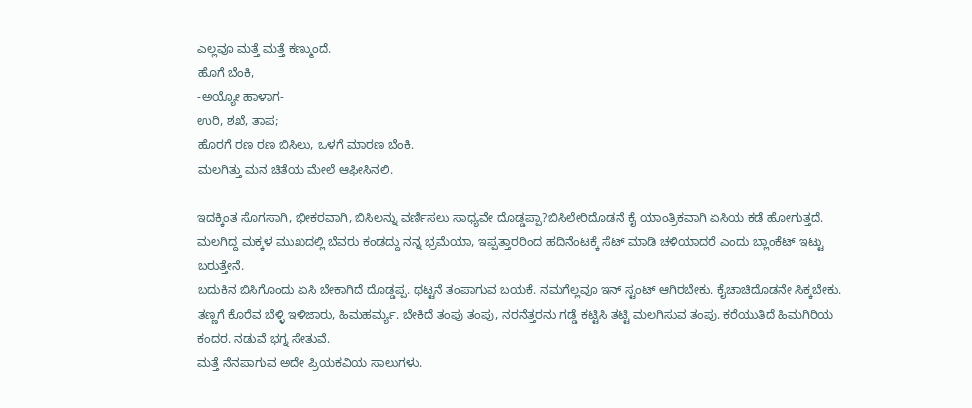ಎಲ್ಲವೂ ಮತ್ತೆ ಮತ್ತೆ ಕಣ್ಮುಂದೆ.
ಹೊಗೆ ಬೆಂಕಿ,
-ಅಯ್ಯೋ ಹಾಳಾಗ-
ಉರಿ, ಶಖೆ, ತಾಪ;
ಹೊರಗೆ ರಣ ರಣ ಬಿಸಿಲು, ಒಳಗೆ ಮಾರಣ ಬೆಂಕಿ.
ಮಲಗಿತ್ತು ಮನ ಚಿತೆಯ ಮೇಲೆ ಆಫೀಸಿನಲಿ.

ಇದಕ್ಕಿಂತ ಸೊಗಸಾಗಿ, ಭೀಕರವಾಗಿ, ಬಿಸಿಲನ್ನು ವರ್ಣಿಸಲು ಸಾಧ್ಯವೇ ದೊಡ್ಡಪ್ಪಾ?ಬಿಸಿಲೇರಿದೊಡನೆ ಕೈ ಯಾಂತ್ರಿಕವಾಗಿ ಏಸಿಯ ಕಡೆ ಹೋಗುತ್ತದೆ. ಮಲಗಿದ್ದ ಮಕ್ಕಳ ಮುಖದಲ್ಲಿ ಬೆವರು ಕಂಡದ್ದು ನನ್ನ ಭ್ರಮೆಯಾ, ಇಪ್ಪತ್ತಾರರಿಂದ ಹದಿನೆಂಟಕ್ಕೆ ಸೆಟ್ ಮಾಡಿ ಚಳಿಯಾದರೆ ಎಂದು ಬ್ಲಾಂಕೆಟ್ ಇಟ್ಟು ಬರುತ್ತೇನೆ.
ಬದುಕಿನ ಬಿಸಿಗೊಂದು ಏಸಿ ಬೇಕಾಗಿದೆ ದೊಡ್ಡಪ್ಪ. ಥಟ್ಟನೆ ತಂಪಾಗುವ ಬಯಕೆ. ನಮಗೆಲ್ಲವೂ ಇನ್ ಸ್ಟಂಟ್ ಆಗಿರಬೇಕು. ಕೈಚಾಚಿದೊಡನೇ ಸಿಕ್ಕಬೇಕು. ತಣ್ಣಗೆ ಕೊರೆವ ಬೆಳ್ಳಿ ಇಳಿಜಾರು, ಹಿಮಹರ್ಮ್ಯ. ಬೇಕಿದೆ ತಂಪು ತಂಪು, ನರನೆತ್ತರನು ಗಡ್ಡೆ ಕಟ್ಟಿಸಿ ತಟ್ಟಿ ಮಲಗಿಸುವ ತಂಪು. ಕರೆಯುತಿದೆ ಹಿಮಗಿರಿಯ ಕಂದರ. ನಡುವೆ ಭಗ್ನ ಸೇತುವೆ.
ಮತ್ತೆ ನೆನಪಾಗುವ ಅದೇ ಪ್ರಿಯಕವಿಯ ಸಾಲುಗಳು.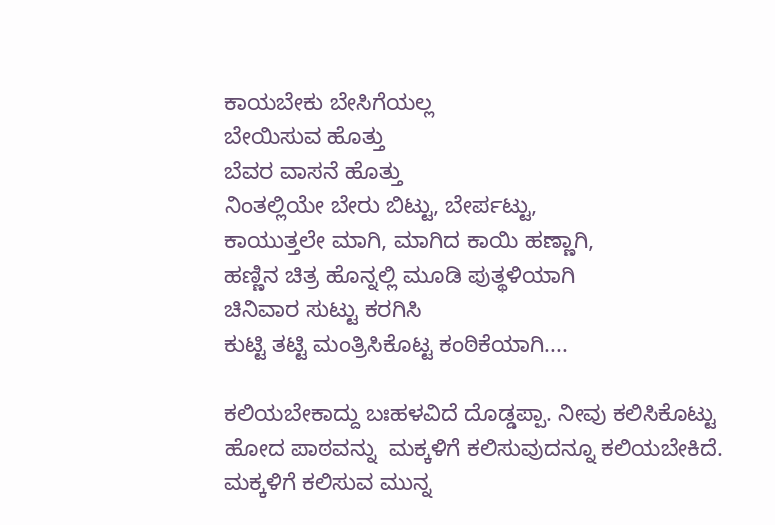ಕಾಯಬೇಕು ಬೇಸಿಗೆಯಲ್ಲ
ಬೇಯಿಸುವ ಹೊತ್ತು
ಬೆವರ ವಾಸನೆ ಹೊತ್ತು
ನಿಂತಲ್ಲಿಯೇ ಬೇರು ಬಿಟ್ಟು, ಬೇರ್ಪಟ್ಟು,
ಕಾಯುತ್ತಲೇ ಮಾಗಿ, ಮಾಗಿದ ಕಾಯಿ ಹಣ್ಣಾಗಿ,
ಹಣ್ಣಿನ ಚಿತ್ರ ಹೊನ್ನಲ್ಲಿ ಮೂಡಿ ಪುತ್ಥಳಿಯಾಗಿ
ಚಿನಿವಾರ ಸುಟ್ಟು ಕರಗಿಸಿ
ಕುಟ್ಟಿ ತಟ್ಟಿ ಮಂತ್ರಿಸಿಕೊಟ್ಟ ಕಂಠಿಕೆಯಾಗಿ....

ಕಲಿಯಬೇಕಾದ್ದು ಬಃಹಳವಿದೆ ದೊಡ್ಡಪ್ಪಾ. ನೀವು ಕಲಿಸಿಕೊಟ್ಟು ಹೋದ ಪಾಠವನ್ನು  ಮಕ್ಕಳಿಗೆ ಕಲಿಸುವುದನ್ನೂ ಕಲಿಯಬೇಕಿದೆ. ಮಕ್ಕಳಿಗೆ ಕಲಿಸುವ ಮುನ್ನ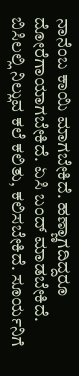ನಾನೆಂಬ ಕಾಯಿ ಮಾಗಬೇಕಿದೆ. ಹಣ್ಣಾಗದಿದ್ದರೂ ದೋರೆಗಾಯಾಗಬೇಕಿದೆ. ಏಸಿ ಬಂದ್ ಮಾಡಬೇಕಿದೆ. ಬಿಸಿಲಲ್ಲಿ ನಿಲ್ಲುವ ಕಲೆ ಕಲಿತು, ಕಲಿಸಬೇಕಿದೆ. ಸೂರ್ಯನಿಗೆ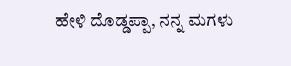ಹೇಳಿ ದೊಡ್ಡಪ್ಪಾ, ನನ್ನ ಮಗಳು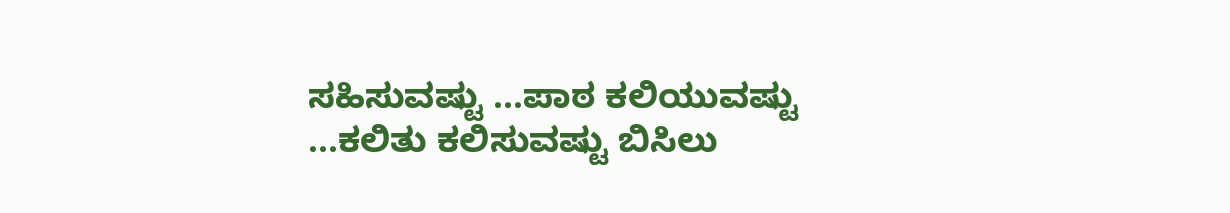ಸಹಿಸುವಷ್ಟು ...ಪಾಠ ಕಲಿಯುವಷ್ಟು ...ಕಲಿತು ಕಲಿಸುವಷ್ಟು ಬಿಸಿಲು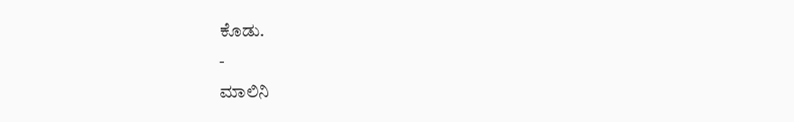ಕೊಡು.
-
ಮಾಲಿನಿ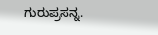ಗುರುಪ್ರಸನ್ನ.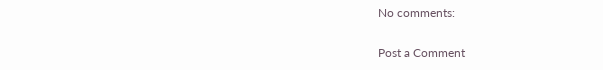No comments:

Post a Comment